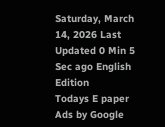Saturday, March 14, 2026 Last Updated 0 Min 5 Sec ago English Edition
Todays E paper
Ads by Google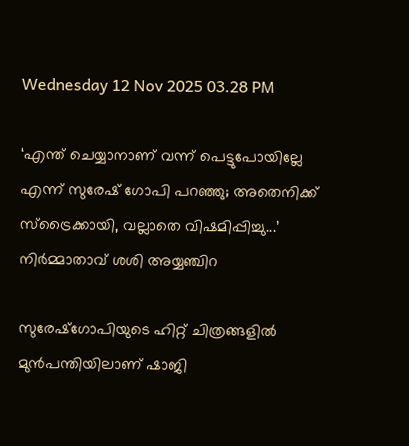Wednesday 12 Nov 2025 03.28 PM

‘എന്ത് ചെയ്യാനാണ് വന്ന് പെട്ടുപോയില്ലേ എന്ന് സുരേഷ് ഗോപി പറഞ്ഞു; അതെനിക്ക് സ്ട്രൈക്കായി, വല്ലാതെ വിഷമിപ്പിച്ചു...’ നിര്‍മ്മാതാവ് ശശി അയ്യഞ്ചിറ

സുരേഷ്ഗോപിയുടെ ഹിറ്റ് ചിത്രങ്ങളില്‍ മുന്‍പന്തിയിലാണ് ഷാജി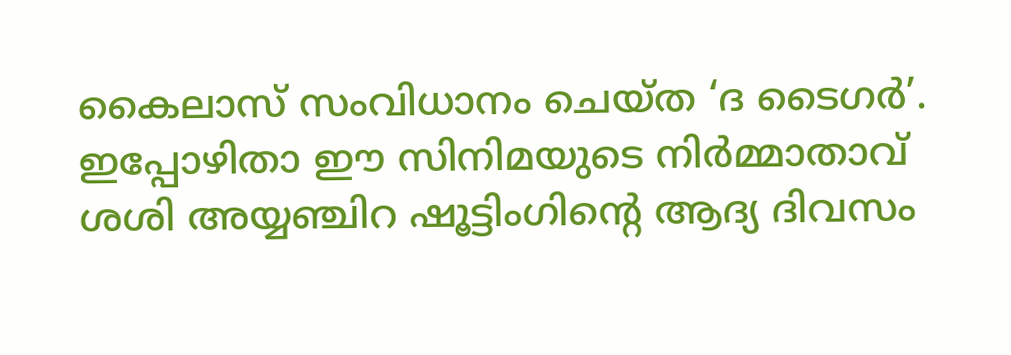കൈലാസ് സംവിധാനം ചെയ്ത ‘ദ ടൈഗര്‍’. ഇപ്പോഴിതാ ഈ സിനിമയുടെ നിര്‍മ്മാതാവ് ശശി അയ്യഞ്ചിറ ഷൂട്ടിംഗിന്റെ ആദ്യ ദിവസം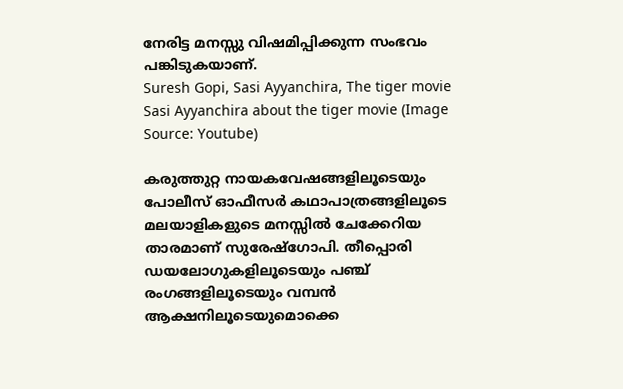നേരിട്ട മനസ്സു വിഷമിപ്പിക്കുന്ന സംഭവം പങ്കിടുകയാണ്.
Suresh Gopi, Sasi Ayyanchira, The tiger movie
Sasi Ayyanchira about the tiger movie (Image Source: Youtube)

കരുത്തുറ്റ നായകവേഷങ്ങളിലൂടെയും പോലീസ് ഓഫീസര്‍ കഥാപാത്രങ്ങളിലൂടെ മലയാളികളുടെ മനസ്സില്‍ ചേക്കേറിയ താരമാണ് സുരേഷ്ഗോപി. തീപ്പൊരി ഡയലോഗുകളിലൂടെയും പഞ്ച് രംഗങ്ങളിലൂടെയും വമ്പന്‍ ആക്ഷനിലൂടെയുമൊക്കെ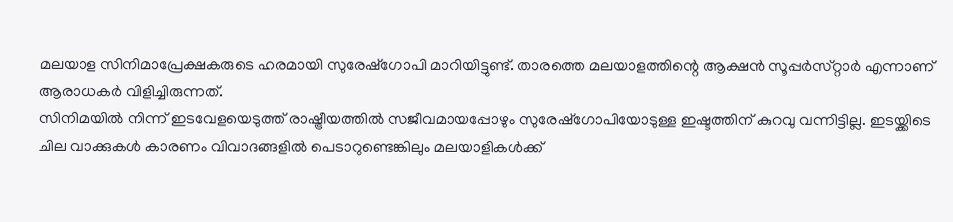മലയാള സിനിമാപ്രേക്ഷകരുടെ ഹരമായി സുരേഷ്ഗോപി മാറിയിട്ടുണ്ട്. താരത്തെ മലയാളത്തിന്റെ ആക്ഷൻ സൂപ്പർസ്‌റ്റാർ എന്നാണ് ആരാധകര്‍ വിളിച്ചിരുന്നത്.
സിനിമയില്‍ നിന്ന് ഇടവേളയെടുത്ത് രാഷ്ട്രീയത്തില്‍ സജീവമായപ്പോഴും സുരേഷ്ഗോപിയോടുള്ള ഇഷ്ടത്തിന് കുറവു വന്നിട്ടില്ല. ഇടയ്ക്കിടെ ചില വാക്കുകള്‍ കാരണം വിവാദങ്ങളില്‍ പെടാറുണ്ടെങ്കിലും മലയാളികള്‍ക്ക്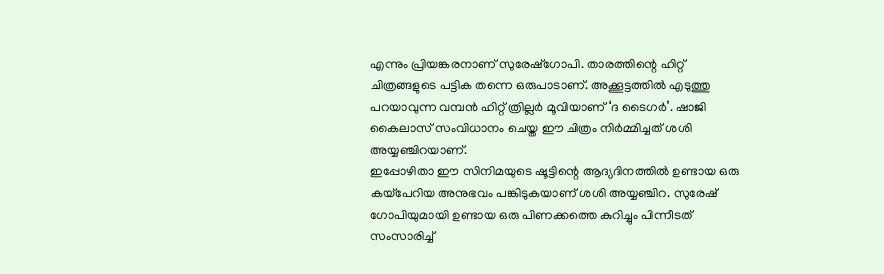എന്നും പ്രിയങ്കരനാണ് സുരേഷ്ഗോപി. താരത്തിന്റെ ഹിറ്റ് ചിത്രങ്ങളുടെ പട്ടിക തന്നെ ഒരുപാടാണ്. അക്കൂട്ടത്തില്‍ എടുത്തു പറയാവുന്ന വമ്പന്‍ ഹിറ്റ് ത്രില്ലര്‍ മൂവിയാണ് ‘ദ ടൈഗര്‍’. ഷാജി കൈലാസ് സംവിധാനം ചെയ്ത ഈ ചിത്രം നിര്‍മ്മിച്ചത് ശശി അയ്യഞ്ചിറയാണ്.
ഇപ്പോഴിതാ ഈ സിനിമയുടെ ഷൂട്ടിന്റെ ആദ്യദിനത്തില്‍ ഉണ്ടായ ഒരു കയ്പേറിയ അനുഭവം പങ്കിടുകയാണ് ശശി അയ്യഞ്ചിറ. സുരേഷ് ഗോപിയുമായി ഉണ്ടായ ഒരു പിണക്കത്തെ കുറിച്ചും പിന്നീടത് സംസാരിച്ച്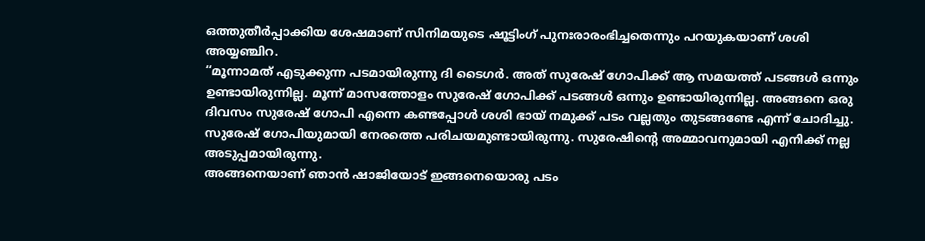ഒത്തുതീര്‍പ്പാക്കിയ ശേഷമാണ് സിനിമയുടെ ഷൂട്ടിംഗ് പുനഃരാരംഭിച്ചതെന്നും പറയുകയാണ് ശശി അയ്യഞ്ചിറ.
‘‘മൂന്നാമത് എടുക്കുന്ന പടമായിരുന്നു ദി ടൈഗർ. അത് സുരേഷ് ഗോപിക്ക് ആ സമയത്ത് പടങ്ങള്‍ ഒന്നും ഉണ്ടായിരുന്നില്ല. മൂന്ന് മാസത്തോളം സുരേഷ് ഗോപിക്ക് പടങ്ങള്‍ ഒന്നും ഉണ്ടായിരുന്നില്ല. അങ്ങനെ ഒരു ദിവസം സുരേഷ് ഗോപി എന്നെ കണ്ടപ്പോള്‍ ശശി ഭായ് നമുക്ക് പടം വല്ലതും തുടങ്ങണ്ടേ എന്ന് ചോദിച്ചു. സുരേഷ് ഗോപിയുമായി നേരത്തെ പരിചയമുണ്ടായിരുന്നു. സുരേഷിന്റെ അമ്മാവനുമായി എനിക്ക് നല്ല അടുപ്പമായിരുന്നു.
അങ്ങനെയാണ് ഞാൻ ഷാജിയോട് ഇങ്ങനെയൊരു പടം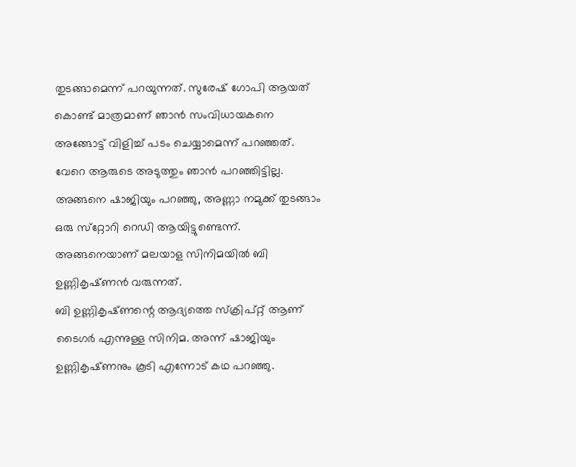തുടങ്ങാമെന്ന് പറയുന്നത്. സുരേഷ് ഗോപി ആയത് കൊണ്ട് മാത്രമാണ് ഞാൻ സംവിധായകനെ അങ്ങോട്ട് വിളിച്ച്‌ പടം ചെയ്യാമെന്ന് പറഞ്ഞത്. വേറെ ആരുടെ അടുത്തും ഞാൻ പറഞ്ഞിട്ടില്ല. അങ്ങനെ ഷാജിയും പറഞ്ഞു, അണ്ണാ നമുക്ക് തുടങ്ങാം ഒരു സ്‌റ്റോറി റെഡി ആയിട്ടുണ്ടെന്ന്. അങ്ങനെയാണ് മലയാള സിനിമയില്‍ ബി ഉണ്ണികൃഷ്‌ണൻ വരുന്നത്.
ബി ഉണ്ണികൃഷ്‌ണന്റെ ആദ്യത്തെ സ്ക്രിപ്റ്റ് ആണ് ടൈഗർ എന്നുള്ള സിനിമ. അന്ന് ഷാജിയും ഉണ്ണികൃഷ്‌ണനും കൂടി എന്നോട് കഥ പറഞ്ഞു.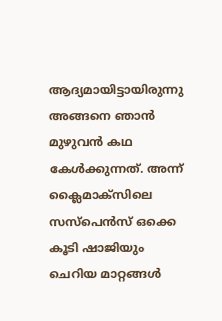ആദ്യമായിട്ടായിരുന്നു അങ്ങനെ ഞാൻ മുഴുവൻ കഥ കേള്‍ക്കുന്നത്. അന്ന് ക്ലൈമാക്‌സിലെ സസ്പെൻസ് ഒക്കെ കൂടി ഷാജിയും ചെറിയ മാറ്റങ്ങള്‍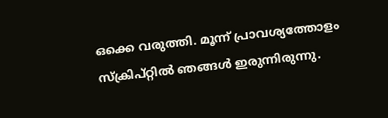ഒക്കെ വരുത്തി. മൂന്ന് പ്രാവശ്യത്തോളം സ്ക്രിപ്റ്റില്‍ ഞങ്ങള്‍ ഇരുന്നിരുന്നു.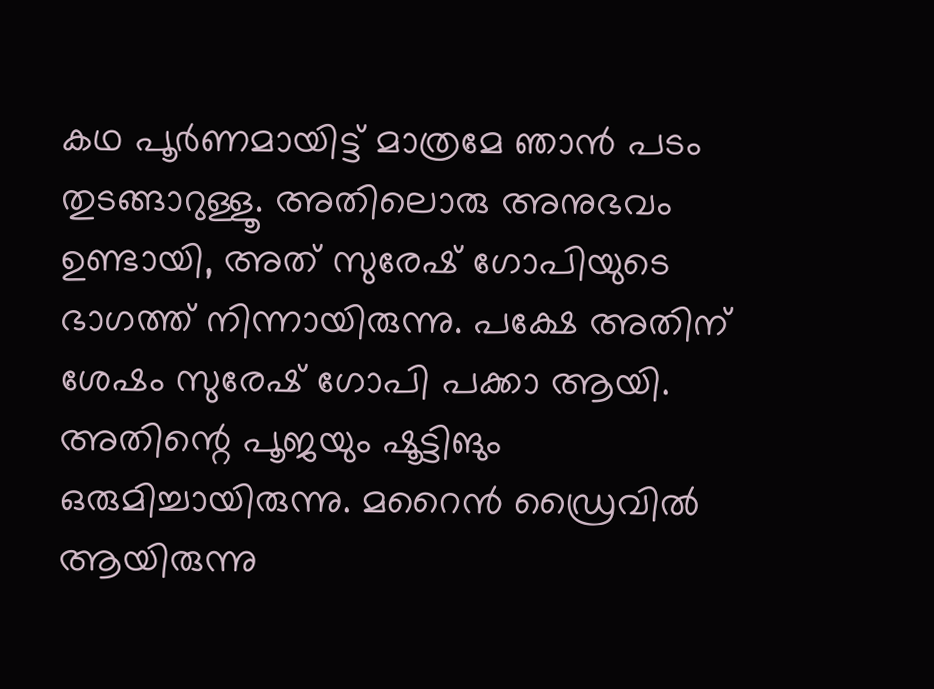കഥ പൂർണമായിട്ട് മാത്രമേ ഞാൻ പടം തുടങ്ങാറുള്ളൂ. അതിലൊരു അനുഭവം ഉണ്ടായി, അത് സുരേഷ് ഗോപിയുടെ ഭാഗത്ത് നിന്നായിരുന്നു. പക്ഷേ അതിന് ശേഷം സുരേഷ് ഗോപി പക്കാ ആയി. അതിന്റെ പൂജയും ഷൂട്ടിങും ഒരുമിച്ചായിരുന്നു. മറൈൻ ഡ്രൈവില്‍ ആയിരുന്നു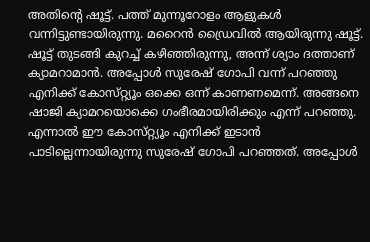അതിന്റെ ഷൂട്ട്. പത്ത് മുന്നൂറോളം ആളുകള്‍ വന്നിട്ടുണ്ടായിരുന്നു. മറൈൻ ഡ്രൈവില്‍ ആയിരുന്നു ഷൂട്ട്.
ഷൂട്ട് തുടങ്ങി കുറച്ച്‌ കഴിഞ്ഞിരുന്നു, അന്ന് ശ്യാം ദത്താണ് ക്യാമറാമാൻ. അപ്പോള്‍ സുരേഷ് ഗോപി വന്ന് പറഞ്ഞു എനിക്ക് കോസ്‌റ്റ്യൂം ഒക്കെ ഒന്ന് കാണണമെന്ന്. അങ്ങനെ ഷാജി ക്യാമറയൊക്കെ ഗംഭീരമായിരിക്കും എന്ന് പറഞ്ഞു. എന്നാല്‍ ഈ കോസ്‌റ്റ്യൂം എനിക്ക് ഇടാൻ പാടില്ലെന്നായിരുന്നു സുരേഷ് ഗോപി പറഞ്ഞത്. അപ്പോള്‍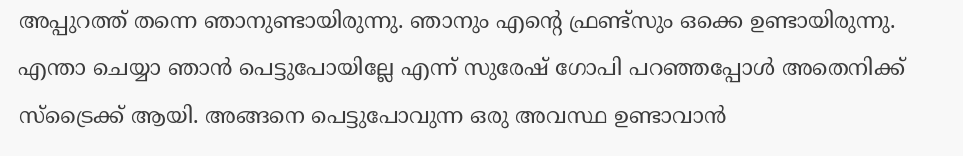അപ്പുറത്ത് തന്നെ ഞാനുണ്ടായിരുന്നു. ഞാനും എന്റെ ഫ്രണ്ട്സും ഒക്കെ ഉണ്ടായിരുന്നു.
എന്താ ചെയ്യാ ഞാൻ പെട്ടുപോയില്ലേ എന്ന് സുരേഷ് ഗോപി പറഞ്ഞപ്പോള്‍ അതെനിക്ക് സ്ട്രൈക്ക് ആയി. അങ്ങനെ പെട്ടുപോവുന്ന ഒരു അവസ്ഥ ഉണ്ടാവാൻ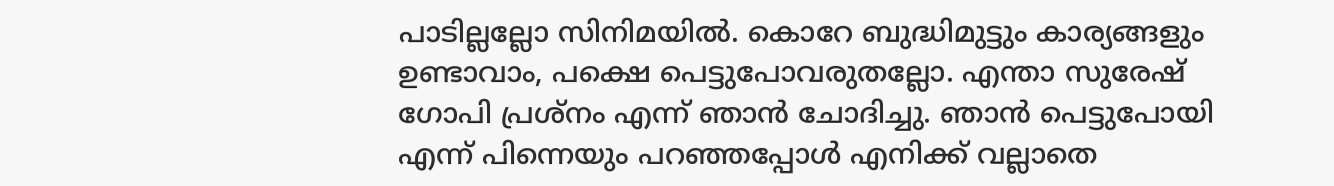പാടില്ലല്ലോ സിനിമയില്‍. കൊറേ ബുദ്ധിമുട്ടും കാര്യങ്ങളും ഉണ്ടാവാം, പക്ഷെ പെട്ടുപോവരുതല്ലോ. എന്താ സുരേഷ് ഗോപി പ്രശ്‌നം എന്ന് ഞാൻ ചോദിച്ചു. ഞാൻ പെട്ടുപോയി എന്ന് പിന്നെയും പറഞ്ഞപ്പോള്‍ എനിക്ക് വല്ലാതെ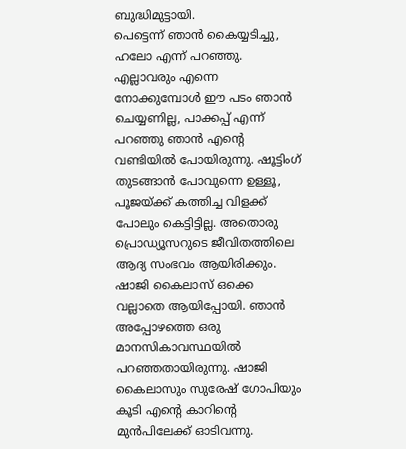ബുദ്ധിമുട്ടായി.
പെട്ടെന്ന് ഞാൻ കൈയ്യടിച്ചു, ഹലോ എന്ന് പറഞ്ഞു. എല്ലാവരും എന്നെ നോക്കുമ്പോള്‍ ഈ പടം ഞാൻ ചെയ്യണില്ല, പാക്കപ്പ് എന്ന് പറഞ്ഞു ഞാൻ എന്റെ വണ്ടിയില്‍ പോയിരുന്നു. ഷൂട്ടിംഗ് തുടങ്ങാൻ പോവുന്നെ ഉള്ളൂ, പൂജയ്ക്ക് കത്തിച്ച വിളക്ക് പോലും കെട്ടിട്ടില്ല. അതൊരു പ്രൊഡ്യൂസറുടെ ജീവിതത്തിലെ ആദ്യ സംഭവം ആയിരിക്കും.
ഷാജി കൈലാസ് ഒക്കെ വല്ലാതെ ആയിപ്പോയി. ഞാൻ അപ്പോഴത്തെ ഒരു മാനസികാവസ്ഥയില്‍ പറഞ്ഞതായിരുന്നു. ഷാജി കൈലാസും സുരേഷ് ഗോപിയും കൂടി എന്റെ കാറിന്റെ മുൻപിലേക്ക് ഓടിവന്നു.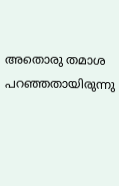അതൊരു തമാശ പറഞ്ഞതായിരുന്നു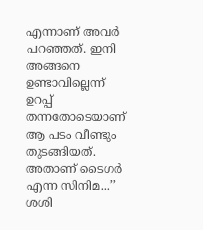എന്നാണ് അവർ പറഞ്ഞത്. ഇനി അങ്ങനെ ഉണ്ടാവില്ലെന്ന് ഉറപ്പ് തന്നതോടെയാണ് ആ പടം വീണ്ടും തുടങ്ങിയത്. അതാണ് ടൈഗർ എന്ന സിനിമ...’’ ശശി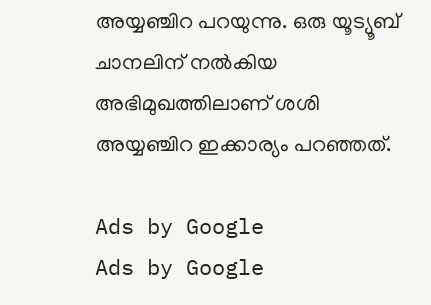അയ്യഞ്ചിറ പറയുന്നു. ഒരു യൂട്യൂബ് ചാനലിന് നല്‍കിയ അഭിമുഖത്തിലാണ് ശശി അയ്യഞ്ചിറ ഇക്കാര്യം പറഞ്ഞത്.

Ads by Google
Ads by Google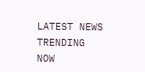LATEST NEWS
TRENDING NOW